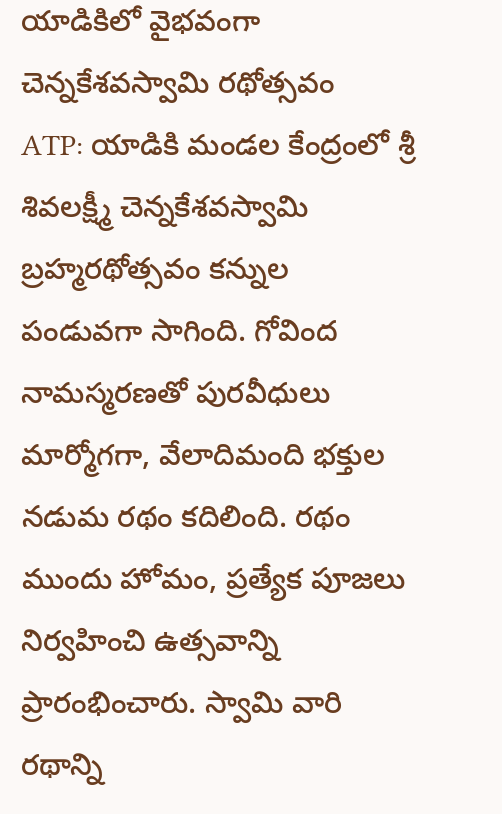యాడికిలో వైభవంగా చెన్నకేశవస్వామి రథోత్సవం
ATP: యాడికి మండల కేంద్రంలో శ్రీ శివలక్ష్మీ చెన్నకేశవస్వామి బ్రహ్మరథోత్సవం కన్నుల పండువగా సాగింది. గోవింద నామస్మరణతో పురవీధులు మార్మోగగా, వేలాదిమంది భక్తుల నడుమ రథం కదిలింది. రథం ముందు హోమం, ప్రత్యేక పూజలు నిర్వహించి ఉత్సవాన్ని ప్రారంభించారు. స్వామి వారి రథాన్ని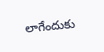లాగేందుకు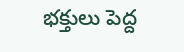భక్తులు పెద్ద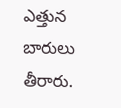ఎత్తున బారులు తీరారు.